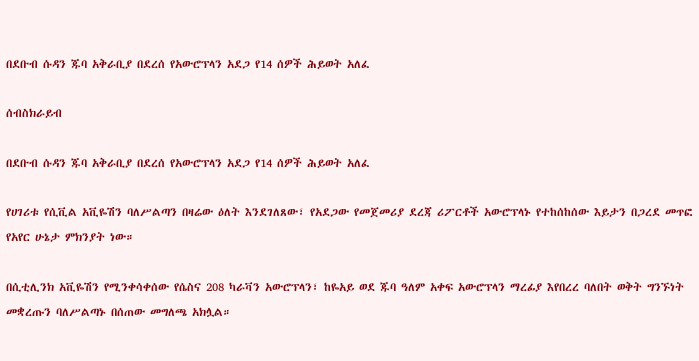በደቡብ ሱዳን ጁባ አቅራቢያ በደረሰ የአውሮፕላን አደጋ የ14 ሰዎች ሕይወት አለፈ

ሰብስክራይብ

በደቡብ ሱዳን ጁባ አቅራቢያ በደረሰ የአውሮፕላን አደጋ የ14 ሰዎች ሕይወት አለፈ

የሀገሪቱ የሲቪል አቪዬሽን ባለሥልጣን በዛሬው ዕለት እንደገለጸው፣ የአደጋው የመጀመሪያ ደረጃ ሪፖርቶች አውሮፕላኑ የተከሰከሰው እይታን በጋረደ መጥፎ የአየር ሁኔታ ምክንያት ነው።

በሲቲሊንክ አቪዬሽን የሚንቀሳቀሰው የሴስና 208 ካራቫን አውሮፕላን፣ ከዬአይ ወደ ጁባ ዓለም አቀፍ አውሮፕላን ማረፊያ እየበረረ ባለበት ወቅት ግንኙነት መቋረጡን ባለሥልጣኑ በሰጠው መግለጫ አክሏል።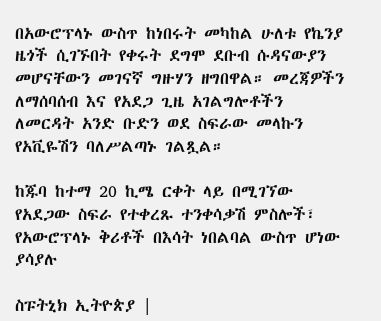በአውሮፕላኑ ውስጥ ከነበሩት መካከል ሁለቱ የኬንያ ዜጎች ሲገኙበት የቀሩት ደግሞ ደቡብ ሱዳናውያን መሆናቸውን መገናኛ ግዙሃን ዘግበዋል። መረጃዎችን ለማሰባሰብ እና የአደጋ ጊዜ አገልግሎቶችን ለመርዳት አንድ ቡድን ወደ ስፍራው መላኩን የአቪዬሽን ባለሥልጣኑ ገልጿል።

ከጁባ ከተማ 20 ኪሜ ርቀት ላይ በሚገኘው የአደጋው ስፍራ የተቀረጹ ተንቀሳቃሽ ምስሎች፣ የአውሮፕላኑ ቅሪቶች በእሳት ነበልባል ውስጥ ሆነው ያሳያሉ

ስፑትኒክ ኢትዮጵያ |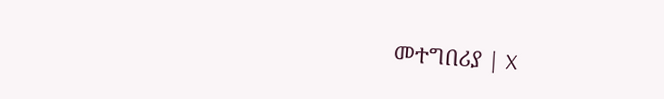መተግበሪያ | X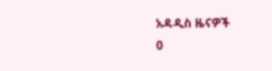አዳዲስ ዜናዎች
0